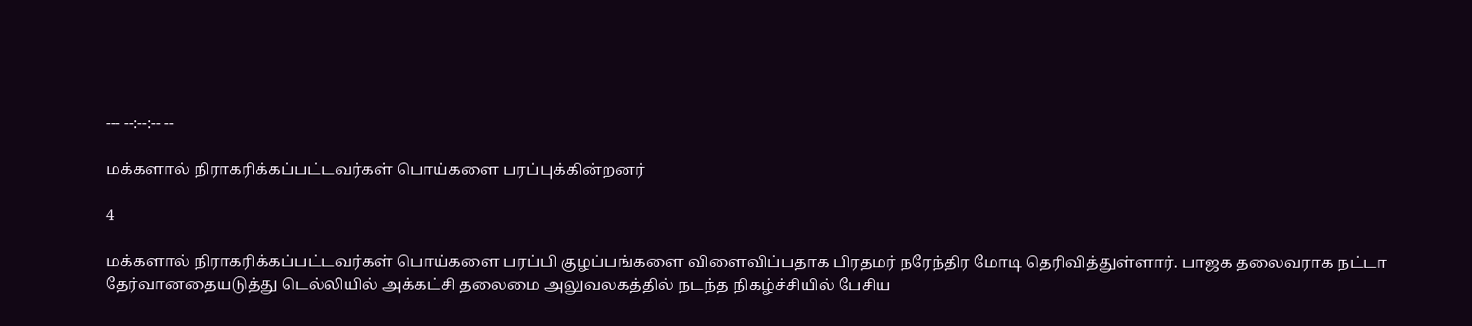--- --:--:-- --

மக்களால் நிராகரிக்கப்பட்டவர்கள் பொய்களை பரப்புக்கின்றனர்

4

மக்களால் நிராகரிக்கப்பட்டவர்கள் பொய்களை பரப்பி குழப்பங்களை விளைவிப்பதாக பிரதமர் நரேந்திர மோடி தெரிவித்துள்ளார். பாஜக தலைவராக நட்டா தேர்வானதையடுத்து டெல்லியில் அக்கட்சி தலைமை அலுவலகத்தில் நடந்த நிகழ்ச்சியில் பேசிய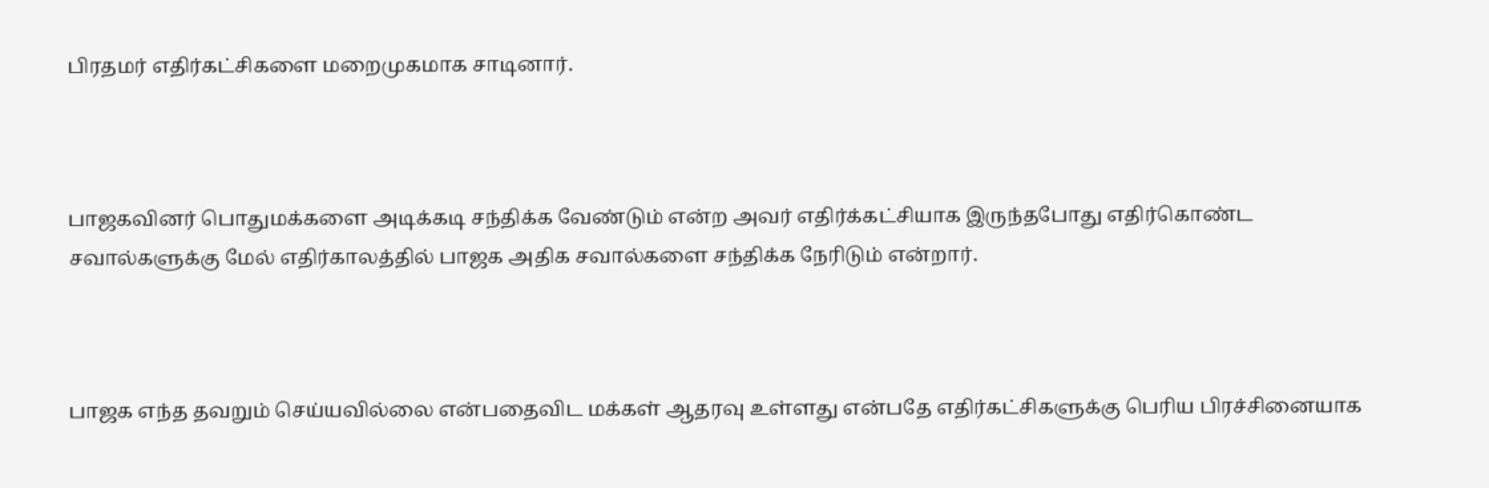பிரதமர் எதிர்கட்சிகளை மறைமுகமாக சாடினார்.



பாஜகவினர் பொதுமக்களை அடிக்கடி சந்திக்க வேண்டும் என்ற அவர் எதிர்க்கட்சியாக இருந்தபோது எதிர்கொண்ட சவால்களுக்கு மேல் எதிர்காலத்தில் பாஜக அதிக சவால்களை சந்திக்க நேரிடும் என்றார்.



பாஜக எந்த தவறும் செய்யவில்லை என்பதைவிட மக்கள் ஆதரவு உள்ளது என்பதே எதிர்கட்சிகளுக்கு பெரிய பிரச்சினையாக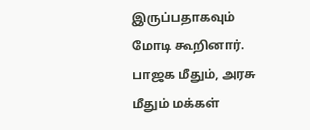இருப்பதாகவும் மோடி கூறினார். பாஜக மீதும், அரசு மீதும் மக்கள்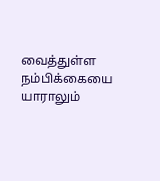வைத்துள்ள நம்பிக்கையை யாராலும்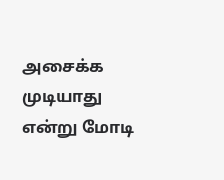அசைக்க முடியாது என்று மோடி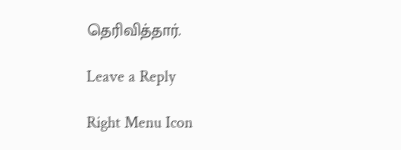தெரிவித்தார்.

Leave a Reply

Right Menu Icon